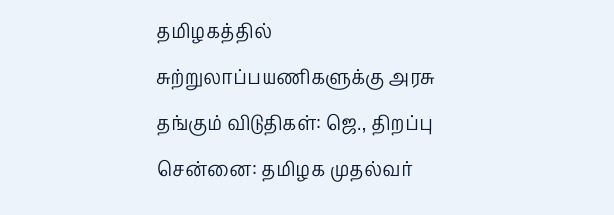தமிழகத்தில் சுற்றுலாப்பயணிகளுக்கு அரசு தங்கும் விடுதிகள்: ஜெ., திறப்பு
சென்னை: தமிழக முதல்வர்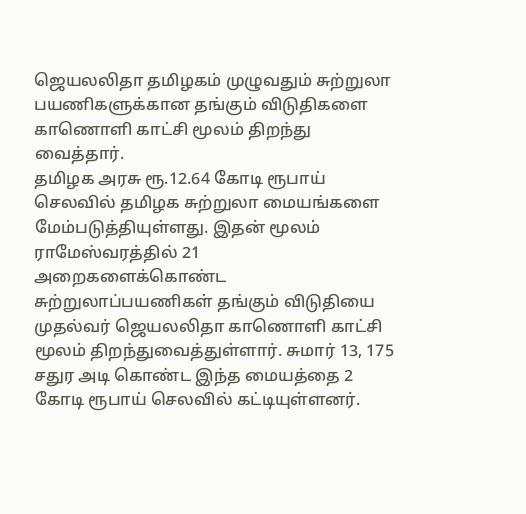ஜெயலலிதா தமிழகம் முழுவதும் சுற்றுலா பயணிகளுக்கான தங்கும் விடுதிகளை காணொளி காட்சி மூலம் திறந்து வைத்தார்.
தமிழக அரசு ரூ.12.64 கோடி ரூபாய் செலவில் தமிழக சுற்றுலா மையங்களை மேம்படுத்தியுள்ளது. இதன் மூலம் ராமேஸ்வரத்தில் 21 அறைகளைக்கொண்ட சுற்றுலாப்பயணிகள் தங்கும் விடுதியை முதல்வர் ஜெயலலிதா காணொளி காட்சி மூலம் திறந்துவைத்துள்ளார். சுமார் 13, 175 சதுர அடி கொண்ட இந்த மையத்தை 2 கோடி ரூபாய் செலவில் கட்டியுள்ளனர்.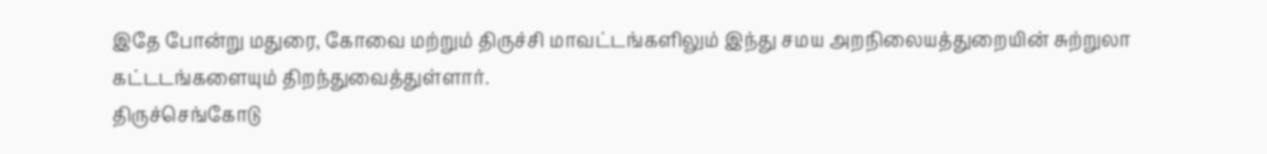இதே போன்று மதுரை, கோவை மற்றும் திருச்சி மாவட்டங்களிலும் இந்து சமய அறநிலையத்துறையின் சுற்றுலா கட்டடங்களையும் திறந்துவைத்துள்ளார்.
திருச்செங்கோடு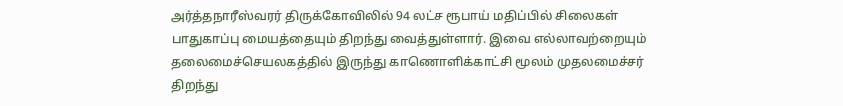அர்த்தநாரீஸ்வரர் திருக்கோவிலில் 94 லட்ச ரூபாய் மதிப்பில் சிலைகள் பாதுகாப்பு மையத்தையும் திறந்து வைத்துள்ளார். இவை எல்லாவற்றையும் தலைமைச்செயலகத்தில் இருந்து காணொளிக்காட்சி மூலம் முதலமைச்சர் திறந்து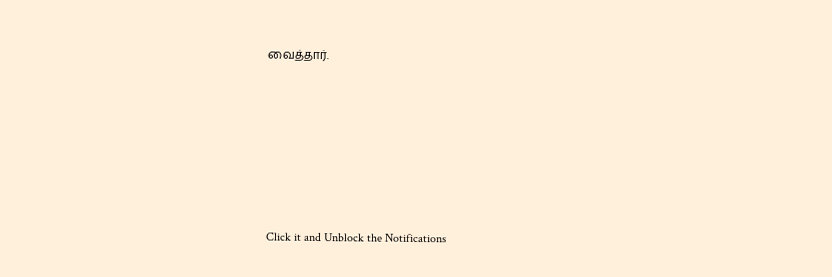வைத்தார்.












Click it and Unblock the Notifications